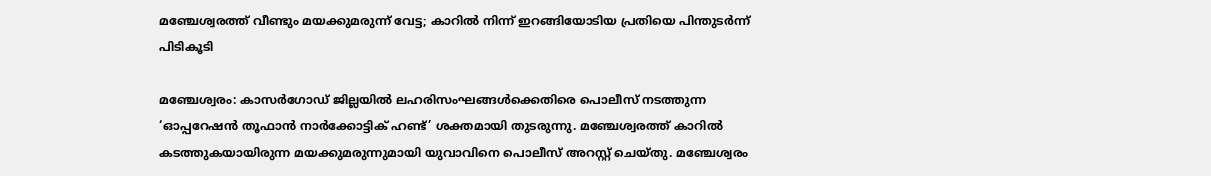മഞ്ചേശ്വരത്ത് വീണ്ടും മയക്കുമരുന്ന് വേട്ട; കാറിൽ നിന്ന് ഇറങ്ങിയോടിയ പ്രതിയെ പിന്തുടർന്ന് പിടികൂടി

മഞ്ചേശ്വരം: കാസർഗോഡ് ജില്ലയിൽ ലഹരിസംഘങ്ങൾക്കെതിരെ പൊലീസ് നടത്തുന്ന ‘ഓപ്പറേഷൻ തൂഫാൻ നാർക്കോട്ടിക് ഹണ്ട്’ ശക്തമായി തുടരുന്നു. മഞ്ചേശ്വരത്ത് കാറിൽ കടത്തുകയായിരുന്ന മയക്കുമരുന്നുമായി യുവാവിനെ പൊലീസ് അറസ്റ്റ് ചെയ്തു. മഞ്ചേശ്വരം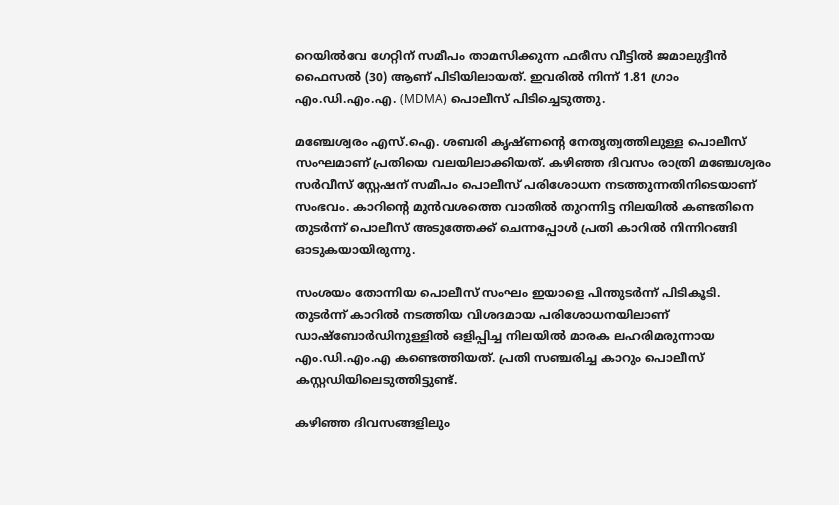റെയിൽവേ ഗേറ്റിന് സമീപം താമസിക്കുന്ന ഫരീസ വീട്ടിൽ ജമാലുദ്ദീൻ ഫൈസൽ (30) ആണ് പിടിയിലായത്. ഇവരിൽ നിന്ന് 1.81 ഗ്രാം എം.ഡി.എം.എ. (MDMA) പൊലീസ് പിടിച്ചെടുത്തു.

മഞ്ചേശ്വരം എസ്.ഐ. ശബരി കൃഷ്ണന്റെ നേതൃത്വത്തിലുള്ള പൊലീസ് സംഘമാണ് പ്രതിയെ വലയിലാക്കിയത്. കഴിഞ്ഞ ദിവസം രാത്രി മഞ്ചേശ്വരം സർവീസ് സ്റ്റേഷന് സമീപം പൊലീസ് പരിശോധന നടത്തുന്നതിനിടെയാണ് സംഭവം. കാറിന്റെ മുൻവശത്തെ വാതിൽ തുറന്നിട്ട നിലയിൽ കണ്ടതിനെ തുടർന്ന് പൊലീസ് അടുത്തേക്ക് ചെന്നപ്പോൾ പ്രതി കാറിൽ നിന്നിറങ്ങി ഓടുകയായിരുന്നു.

സംശയം തോന്നിയ പൊലീസ് സംഘം ഇയാളെ പിന്തുടർന്ന് പിടികൂടി. തുടർന്ന് കാറിൽ നടത്തിയ വിശദമായ പരിശോധനയിലാണ് ഡാഷ്‌ബോർഡിനുള്ളിൽ ഒളിപ്പിച്ച നിലയിൽ മാരക ലഹരിമരുന്നായ എം.ഡി.എം.എ കണ്ടെത്തിയത്. പ്രതി സഞ്ചരിച്ച കാറും പൊലീസ് കസ്റ്റഡിയിലെടുത്തിട്ടുണ്ട്.

കഴിഞ്ഞ ദിവസങ്ങളിലും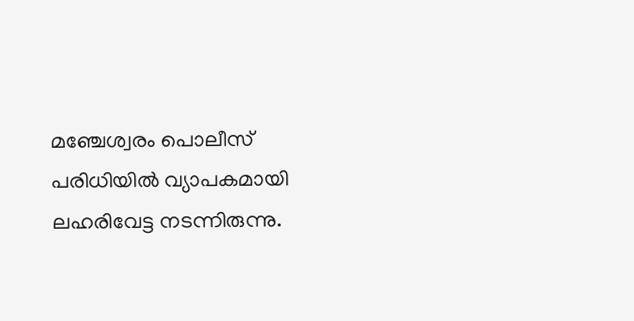മഞ്ചേശ്വരം പൊലീസ് പരിധിയിൽ വ്യാപകമായി ലഹരിവേട്ട നടന്നിരുന്നു.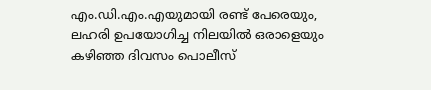എം.ഡി.എം.എയുമായി രണ്ട് പേരെയും, ലഹരി ഉപയോഗിച്ച നിലയിൽ ഒരാളെയും കഴിഞ്ഞ ദിവസം പൊലീസ്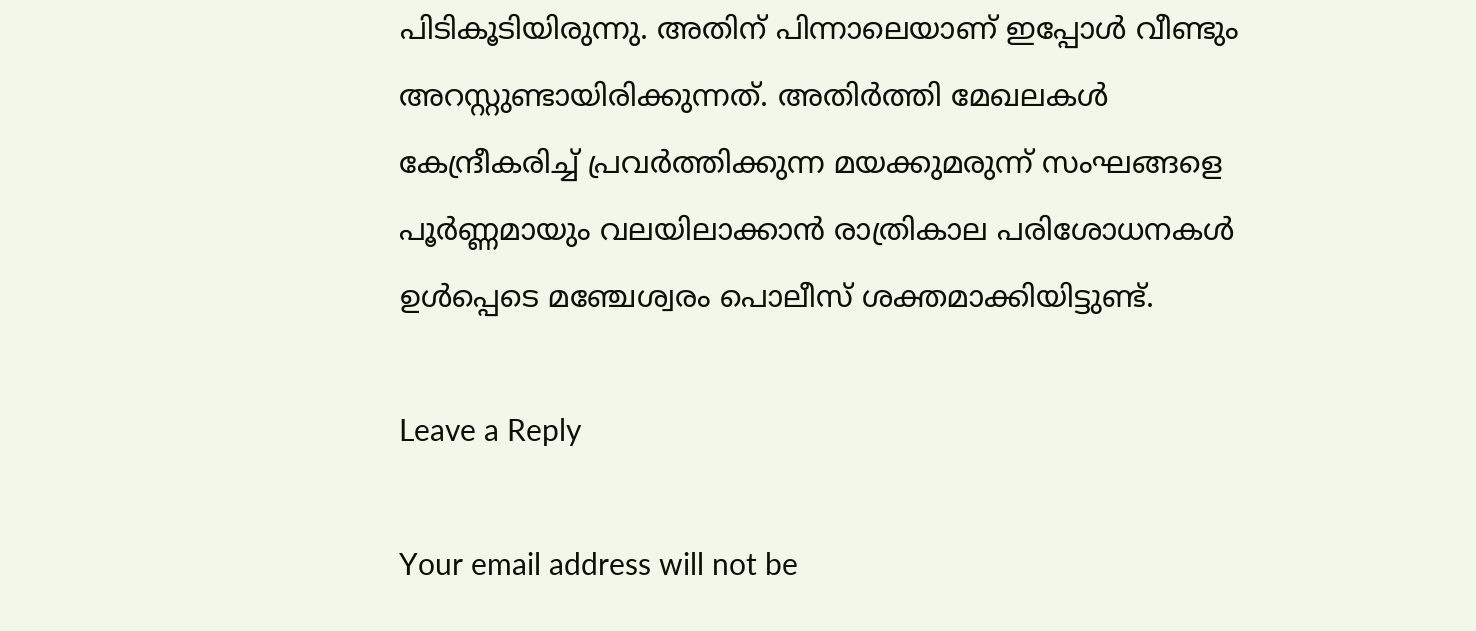പിടികൂടിയിരുന്നു. അതിന് പിന്നാലെയാണ് ഇപ്പോൾ വീണ്ടും അറസ്റ്റുണ്ടായിരിക്കുന്നത്. അതിർത്തി മേഖലകൾ കേന്ദ്രീകരിച്ച് പ്രവർത്തിക്കുന്ന മയക്കുമരുന്ന് സംഘങ്ങളെ പൂർണ്ണമായും വലയിലാക്കാൻ രാത്രികാല പരിശോധനകൾ ഉൾപ്പെടെ മഞ്ചേശ്വരം പൊലീസ് ശക്തമാക്കിയിട്ടുണ്ട്.

Leave a Reply

Your email address will not be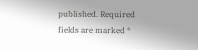published. Required fields are marked *